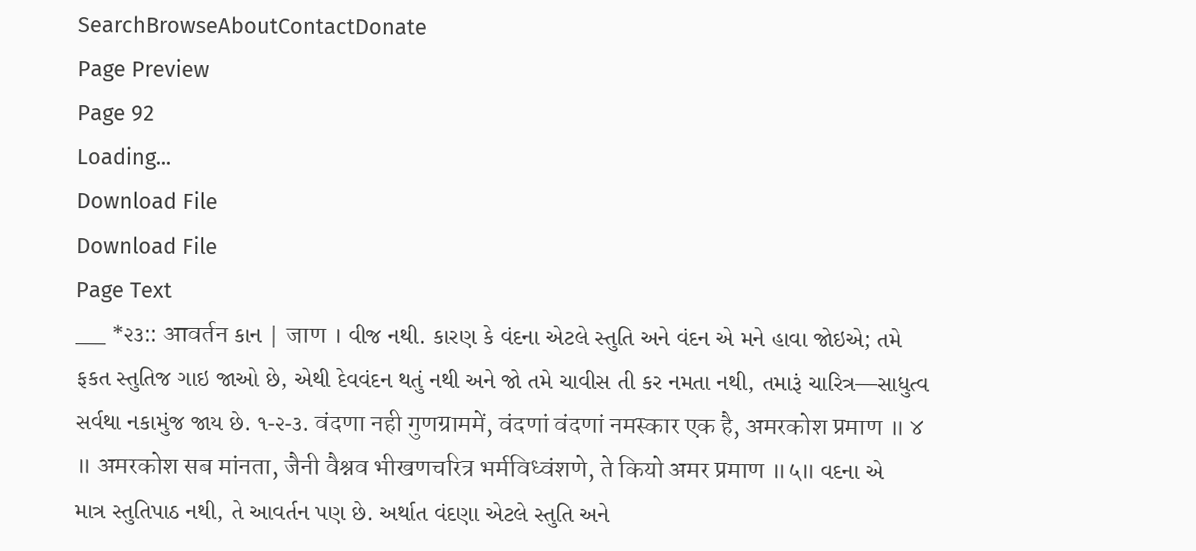SearchBrowseAboutContactDonate
Page Preview
Page 92
Loading...
Download File
Download File
Page Text
___ *૨૩:: आवर्तन કાન | जाण । વીજ નથી. કારણ કે વંદના એટલે સ્તુતિ અને વંદન એ મને હાવા જોઇએ; તમે ફકત સ્તુતિજ ગાઇ જાઓ છે, એથી દેવવંદન થતું નથી અને જો તમે ચાવીસ તી કર નમતા નથી, તમારૂં ચારિત્ર—સાધુત્વ સર્વથા નકામુંજ જાય છે. ૧-૨-૩. वंदणा नही गुणग्राममें, वंदणां वंदणां नमस्कार एक है, अमरकोश प्रमाण ॥ ४ ॥ अमरकोश सब मांनता, जैनी वैश्नव भीखणचरित्र भर्मविध्वंशणे, ते कियो अमर प्रमाण ॥५॥ વદના એ માત્ર સ્તુતિપાઠ નથી, તે આવર્તન પણ છે. અર્થાત વંદણા એટલે સ્તુતિ અને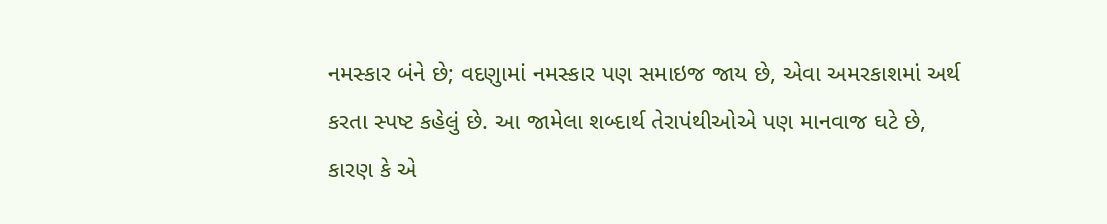નમસ્કાર બંને છે; વદણુામાં નમસ્કાર પણ સમાઇજ જાય છે, એવા અમરકાશમાં અર્થ કરતા સ્પષ્ટ કહેલું છે. આ જામેલા શબ્દાર્થ તેરાપંથીઓએ પણ માનવાજ ઘટે છે, કારણ કે એ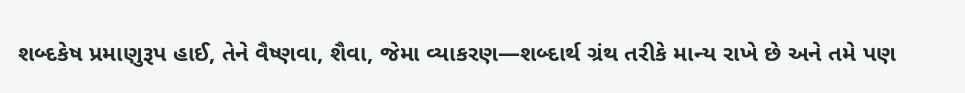શબ્દકેષ પ્રમાણુરૂપ હાઈ, તેને વૈષ્ણવા, શૈવા, જેમા વ્યાકરણ—શબ્દાર્થ ગ્રંથ તરીકે માન્ય રાખે છે અને તમે પણ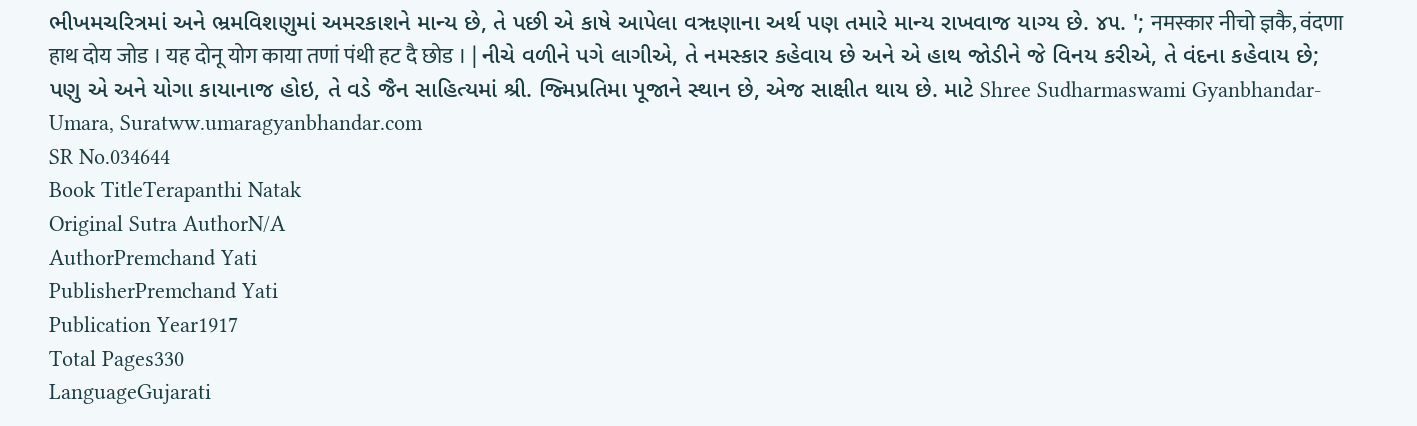ભીખમચરિત્રમાં અને ભ્રમવિશણુમાં અમરકાશને માન્ય છે, તે પછી એ કાષે આપેલા વૠણાના અર્થ પણ તમારે માન્ય રાખવાજ યાગ્ય છે. ૪૫. '; नमस्कार नीचो ज्ञकै, वंदणा हाथ दोय जोड । यह दोनू योग काया तणां पंथी हट दै छोड । | નીચે વળીને પગે લાગીએ, તે નમસ્કાર કહેવાય છે અને એ હાથ જોડીને જે વિનય કરીએ, તે વંદના કહેવાય છે; પણુ એ અને યોગા કાયાનાજ હોઇ, તે વડે જૈન સાહિત્યમાં શ્રી. જ્મિપ્રતિમા પૂજાને સ્થાન છે, એજ સાક્ષીત થાય છે. માટે Shree Sudharmaswami Gyanbhandar-Umara, Suratww.umaragyanbhandar.com
SR No.034644
Book TitleTerapanthi Natak
Original Sutra AuthorN/A
AuthorPremchand Yati
PublisherPremchand Yati
Publication Year1917
Total Pages330
LanguageGujarati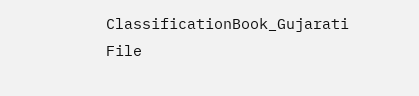ClassificationBook_Gujarati
File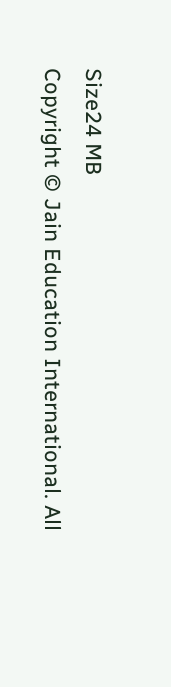Size24 MB
Copyright © Jain Education International. All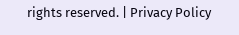rights reserved. | Privacy Policy